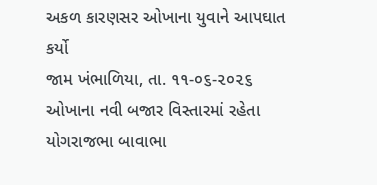અકળ કારણસર ઓખાના યુવાને આપઘાત કર્યો
જામ ખંભાળિયા, તા. ૧૧-૦૬-૨૦૨૬ ઓખાના નવી બજાર વિસ્તારમાં રહેતા યોગરાજભા બાવાભા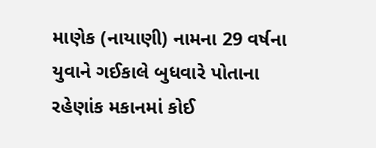માણેક (નાયાણી) નામના 29 વર્ષના યુવાને ગઈકાલે બુધવારે પોતાના રહેણાંક મકાનમાં કોઈ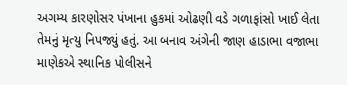અગમ્ય કારણોસર પંખાના હુકમાં ઓઢણી વડે ગળાફાંસો ખાઈ લેતા તેમનું મૃત્યુ નિપજ્યું હતું. આ બનાવ અંગેની જાણ હાડાભા વજાભા માણેકએ સ્થાનિક પોલીસને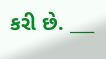કરી છે. ___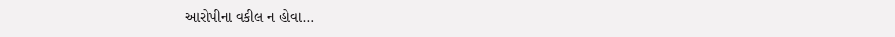આરોપીના વકીલ ન હોવા…